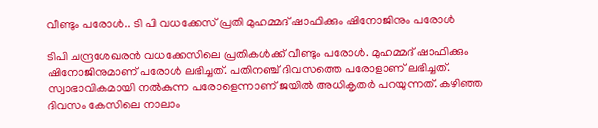വീണ്ടും പരോൾ.. ടി പി വധക്കേസ് പ്രതി മുഹമ്മദ് ഷാഫിക്കും ഷിനോജിനും പരോൾ

ടിപി ചന്ദ്രശേഖരൻ വധക്കേസിലെ പ്രതികൾക്ക് വീണ്ടും പരോൾ. മുഹമ്മദ് ഷാഫിക്കും ഷിനോജിനുമാണ് പരോൾ ലഭിച്ചത്. പതിനഞ്ച് ദിവസത്തെ പരോളാണ് ലഭിച്ചത്. സ്വാഭാവികമായി നൽകുന്ന പരോളെന്നാണ് ജയിൽ അധികൃതർ പറയുന്നത്. കഴിഞ്ഞ ദിവസം കേസിലെ നാലാം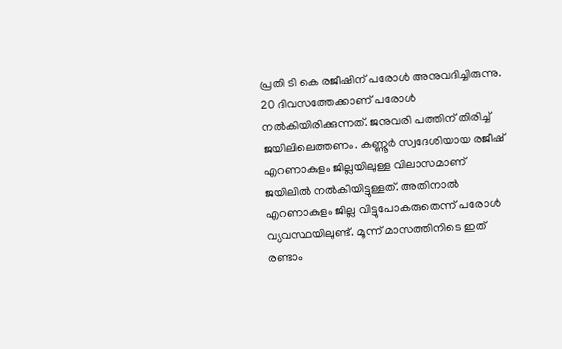പ്രതി ടി കെ രജീഷിന് പരോൾ അനുവദിച്ചിരുന്നു. 20 ദിവസത്തേക്കാണ് പരോൾ നൽകിയിരിക്കുന്നത്. ജനുവരി പത്തിന് തിരിച്ച് ജയിലിലെത്തണം. കണ്ണൂർ സ്വദേശിയായ രജീഷ് എറണാകുളം ജില്ലയിലുള്ള വിലാസമാണ് ജയിലിൽ നൽകിയിട്ടുള്ളത്. അതിനാൽ എറണാകുളം ജില്ല വിട്ടുപോകരുതെന്ന് പരോൾ വ്യവസ്ഥയിലുണ്ട്. മൂന്ന് മാസത്തിനിടെ ഇത് രണ്ടാം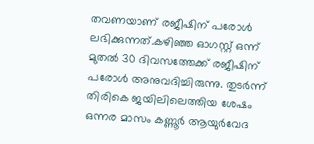തവണയാണ് രജീഷിന് പരോൾ ലഭിക്കുന്നത്.കഴിഞ്ഞ ഓഗസ്റ്റ് ഒന്ന് മുതൽ 30 ദിവസത്തേക്ക് രജീഷിന് പരോൾ അനുവദിച്ചിരുന്നു. തുടർന്ന് തിരികെ ജയിലിലെത്തിയ ശേഷം ഒന്നര മാസം കണ്ണൂർ ആയുർവേദ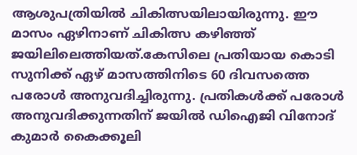ആശുപത്രിയിൽ ചികിത്സയിലായിരുന്നു. ഈ മാസം ഏഴിനാണ് ചികിത്സ കഴിഞ്ഞ് ജയിലിലെത്തിയത്.കേസിലെ പ്രതിയായ കൊടി സുനിക്ക് ഏഴ് മാസത്തിനിടെ 60 ദിവസത്തെ പരോൾ അനുവദിച്ചിരുന്നു. പ്രതികൾക്ക് പരോൾ അനുവദിക്കുന്നതിന് ജയിൽ ഡിഐജി വിനോദ് കുമാർ കൈക്കൂലി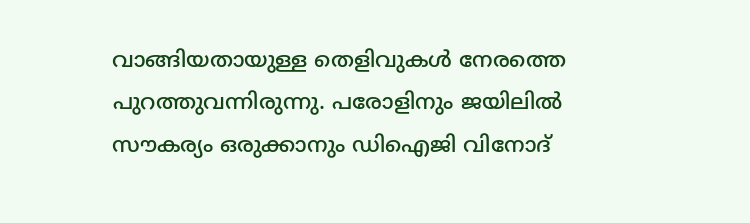വാങ്ങിയതായുള്ള തെളിവുകൾ നേരത്തെ പുറത്തുവന്നിരുന്നു. പരോളിനും ജയിലിൽ സൗകര്യം ഒരുക്കാനും ഡിഐജി വിനോദ്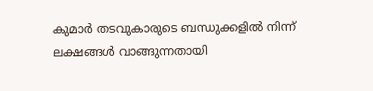കുമാർ തടവുകാരുടെ ബന്ധുക്കളിൽ നിന്ന് ലക്ഷങ്ങൾ വാങ്ങുന്നതായി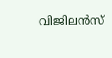വിജിലൻസ്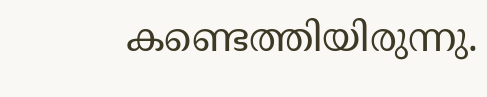കണ്ടെത്തിയിരുന്നു.